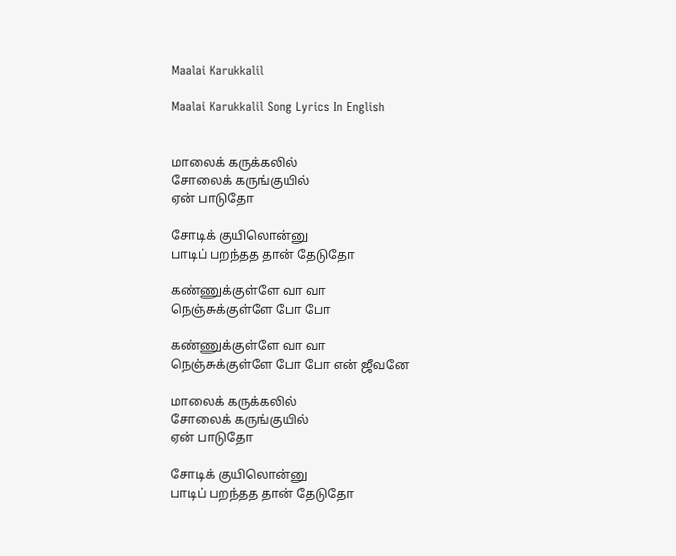Maalai Karukkalil

Maalai Karukkalil Song Lyrics In English


மாலைக் கருக்கலில்
சோலைக் கருங்குயில்
ஏன் பாடுதோ

சோடிக் குயிலொன்னு
பாடிப் பறந்தத தான் தேடுதோ

கண்ணுக்குள்ளே வா வா
நெஞ்சுக்குள்ளே போ போ

கண்ணுக்குள்ளே வா வா
நெஞ்சுக்குள்ளே போ போ என் ஜீவனே

மாலைக் கருக்கலில்
சோலைக் கருங்குயில்
ஏன் பாடுதோ

சோடிக் குயிலொன்னு
பாடிப் பறந்தத தான் தேடுதோ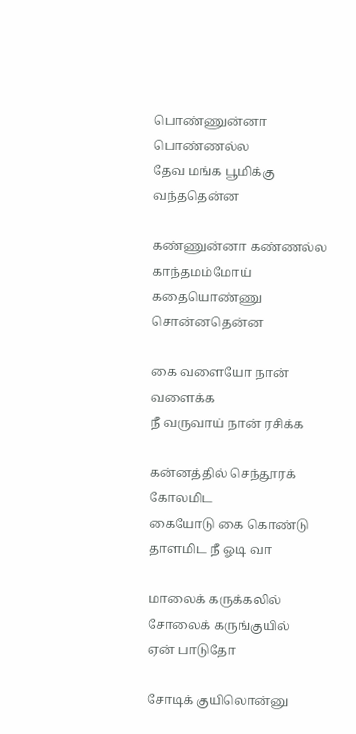பொண்ணுன்னா பொண்ணல்ல
தேவ மங்க பூமிக்கு வந்ததென்ன

கண்ணுன்னா கண்ணல்ல காந்தமம்மோய்
கதையொண்ணு சொன்னதென்ன

கை வளையோ நான் வளைக்க
நீ வருவாய் நான் ரசிக்க

கன்னத்தில் செந்தூரக் கோலமிட
கையோடு கை கொண்டு தாளமிட நீ ஓடி வா

மாலைக் கருக்கலில்
சோலைக் கருங்குயில்
ஏன் பாடுதோ

சோடிக் குயிலொன்னு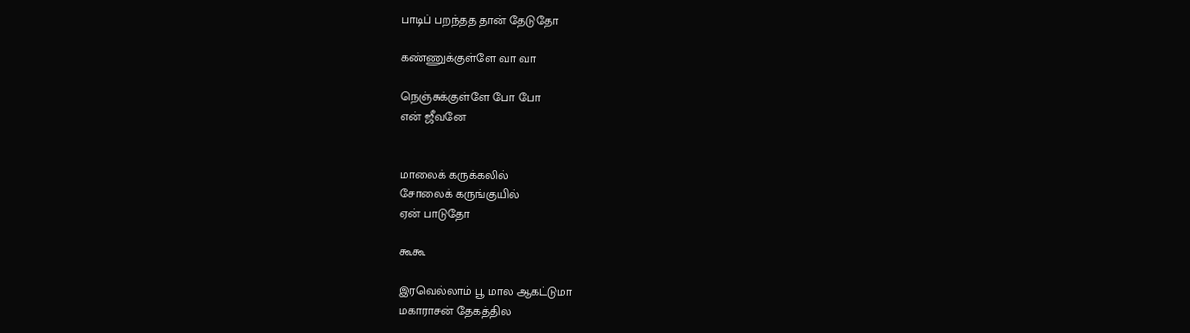பாடிப் பறந்தத தான் தேடுதோ

கண்ணுக்குள்ளே வா வா

நெஞ்சுக்குள்ளே போ போ
என் ஜீவனே


மாலைக் கருக்கலில்
சோலைக் கருங்குயில்
ஏன் பாடுதோ

கூகூ

இரவெல்லாம் பூ மால ஆகட்டுமா
மகாராசன் தேகத்தில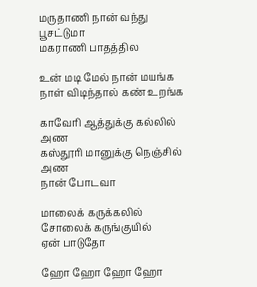மருதாணி நான் வந்து பூசட்டுமா
மகராணி பாதத்தில

உன் மடி மேல் நான் மயங்க
நாள் விடிந்தால் கண் உறங்க

காவேரி ஆத்துக்கு கல்லில் அண
கஸ்தூரி மானுக்கு நெஞ்சில் அண
நான் போடவா

மாலைக் கருக்கலில்
சோலைக் கருங்குயில்
ஏன் பாடுதோ

ஹோ ஹோ ஹோ ஹோ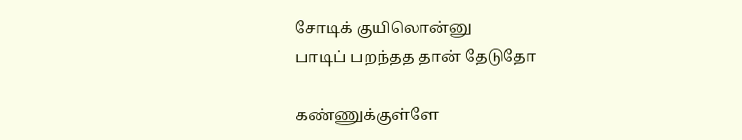சோடிக் குயிலொன்னு
பாடிப் பறந்தத தான் தேடுதோ

கண்ணுக்குள்ளே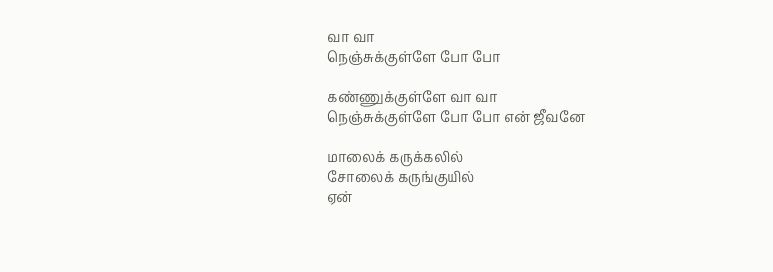வா வா
நெஞ்சுக்குள்ளே போ போ

கண்ணுக்குள்ளே வா வா
நெஞ்சுக்குள்ளே போ போ என் ஜீவனே

மாலைக் கருக்கலில்
சோலைக் கருங்குயில்
ஏன்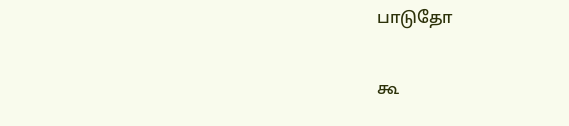பாடுதோ

கூ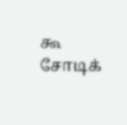கூ
சோடிக்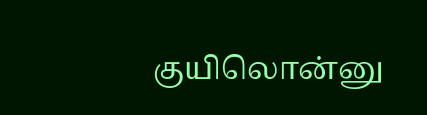குயிலொன்னு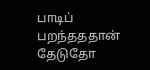பாடிப் பறந்தததான் தேடுதோ